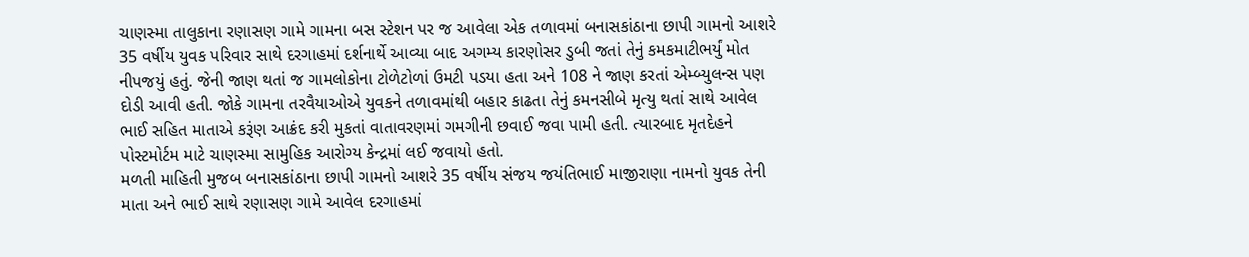ચાણસ્મા તાલુકાના રણાસણ ગામે ગામના બસ સ્ટેશન પર જ આવેલા એક તળાવમાં બનાસકાંઠાના છાપી ગામનો આશરે 35 વર્ષીય યુવક પરિવાર સાથે દરગાહમાં દર્શનાર્થે આવ્યા બાદ અગમ્ય કારણોસર ડુબી જતાં તેનું કમકમાટીભર્યું મોત નીપજયું હતું. જેની જાણ થતાં જ ગામલોકોના ટોળેટોળાં ઉમટી પડયા હતા અને 108 ને જાણ કરતાં એમ્બ્યુલન્સ પણ દોડી આવી હતી. જોકે ગામના તરવૈયાઓએ યુવકને તળાવમાંથી બહાર કાઢતા તેનું કમનસીબે મૃત્યુ થતાં સાથે આવેલ ભાઈ સહિત માતાએ કરૂંણ આક્રંદ કરી મુકતાં વાતાવરણમાં ગમગીની છવાઈ જવા પામી હતી. ત્યારબાદ મૃતદેહને પોસ્ટમોર્ટમ માટે ચાણસ્મા સામુહિક આરોગ્ય કેન્દ્રમાં લઈ જવાયો હતો.
મળતી માહિતી મુજબ બનાસકાંઠાના છાપી ગામનો આશરે 35 વર્ષીય સંજય જયંતિભાઈ માજીરાણા નામનો યુવક તેની માતા અને ભાઈ સાથે રણાસણ ગામે આવેલ દરગાહમાં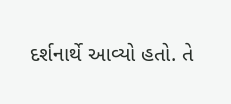દર્શનાર્થે આવ્યો હતો. તે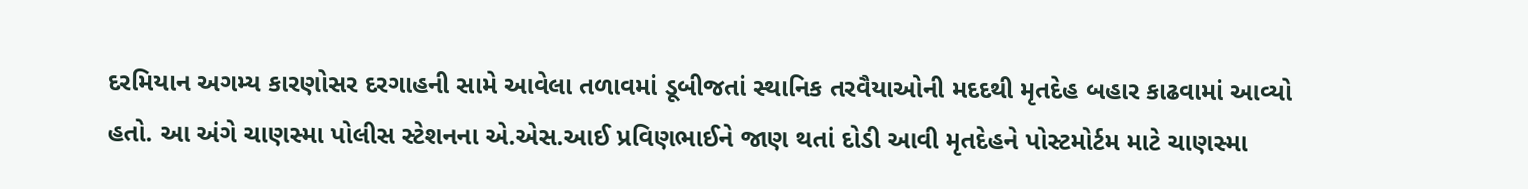દરમિયાન અગમ્ય કારણોસર દરગાહની સામે આવેલા તળાવમાં ડૂબીજતાં સ્થાનિક તરવૈયાઓની મદદથી મૃતદેહ બહાર કાઢવામાં આવ્યો હતો. આ અંગે ચાણસ્મા પોલીસ સ્ટેશનના એ.એસ.આઈ પ્રવિણભાઈને જાણ થતાં દોડી આવી મૃતદેહને પોસ્ટમોર્ટમ માટે ચાણસ્મા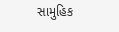સામુહિક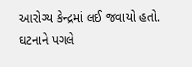આરોગ્ય કેન્દ્રમાં લઈ જવાયો હતો. ઘટનાને પગલે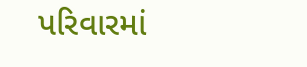પરિવારમાં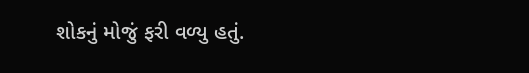શોકનું મોજું ફરી વળ્યુ હતું.